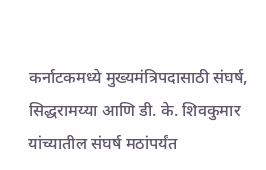कर्नाटकमध्ये मुख्यमंत्रि‍पदासाठी संघर्ष, सिद्धरामय्या आणि डी. के. शिवकुमार यांच्यातील संघर्ष मठांपर्यंत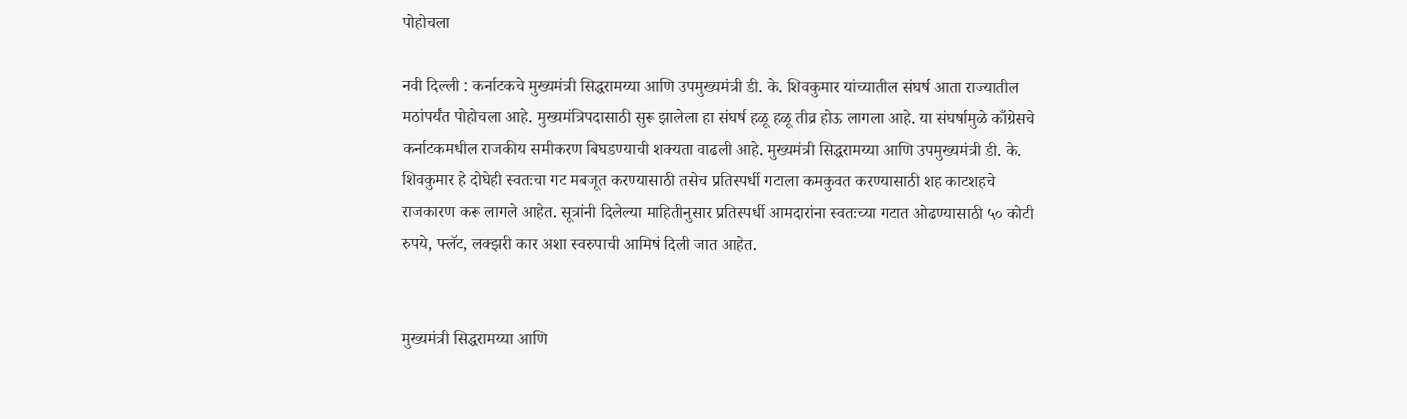पोहोचला

नवी दिल्ली : कर्नाटकचे मुख्यमंत्री सिद्धरामय्या आणि उपमुख्यमंत्री डी. के. शिवकुमार यांच्यातील संघर्ष आता राज्यातील मठांपर्यंत पोहोचला आहे. मुख्यमंत्रि‍पदासाठी सुरू झालेला हा संघर्ष हळू हळू तीव्र होऊ लागला आहे. या संघर्षामुळे काँग्रेसचे कर्नाटकमधील राजकीय समीकरण बिघडण्याची शक्यता वाढली आहे. मुख्यमंत्री सिद्धरामय्या आणि उपमुख्यमंत्री डी. के. शिवकुमार हे दोघेही स्वतःचा गट मबजूत करण्यासाठी तसेच प्रतिस्पर्धी गटाला कमकुवत करण्यासाठी शह काटशहचे राजकारण करू लागले आहेत. सूत्रांनी दिलेल्या माहितीनुसार प्रतिस्पर्धी आमदारांना स्वतःच्या गटात ओढण्यासाठी ५० कोटी रुपये, फ्लॅट, लक्झरी कार अशा स्वरुपाची आमिषं दिली जात आहेत.


मुख्यमंत्री सिद्धरामय्या आणि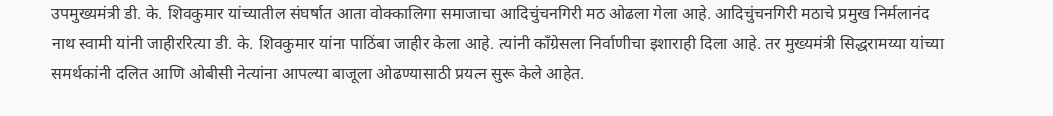उपमुख्यमंत्री डी. के. शिवकुमार यांच्यातील संघर्षात आता वोक्कालिगा समाजाचा आदिचुंचनगिरी मठ ओढला गेला आहे. आदिचुंचनगिरी मठाचे प्रमुख निर्मलानंद नाथ स्वामी यांनी जाहीररित्या डी. के. शिवकुमार यांना पाठिंबा जाहीर केला आहे. त्यांनी काँग्रेसला निर्वाणीचा इशाराही दिला आहे. तर मुख्यमंत्री सिद्धरामय्या यांच्या समर्थकांनी दलित आणि ओबीसी नेत्यांना आपल्या बाजूला ओढण्यासाठी प्रयत्न सुरू केले आहेत.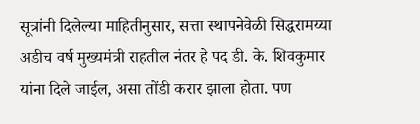सूत्रांनी दिलेल्या माहितीनुसार, सत्ता स्थापनेवेळी सिद्धरामय्या अडीच वर्ष मुख्यमंत्री राहतील नंतर हे पद डी. के. शिवकुमार यांना दिले जाईल, असा तोंडी करार झाला होता. पण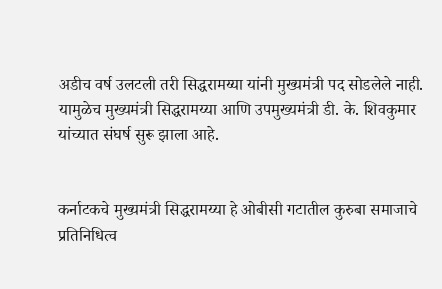अडीच वर्ष उलटली तरी सिद्धरामय्या यांनी मुख्यमंत्री पद सोडलेले नाही. यामुळेच मुख्यमंत्री सिद्धरामय्या आणि उपमुख्यमंत्री डी. के. शिवकुमार यांच्यात संघर्ष सुरू झाला आहे.


कर्नाटकचे मुख्यमंत्री सिद्धरामय्या हे ओबीसी गटातील कुरुबा समाजाचे प्रतिनिधित्व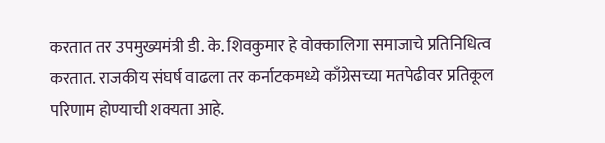करतात तर उपमुख्यमंत्री डी. के. शिवकुमार हे वोक्कालिगा समाजाचे प्रतिनिधित्व करतात. राजकीय संघर्ष वाढला तर कर्नाटकमध्ये काँग्रेसच्या मतपेढीवर प्रतिकूल परिणाम होण्याची शक्यता आहे.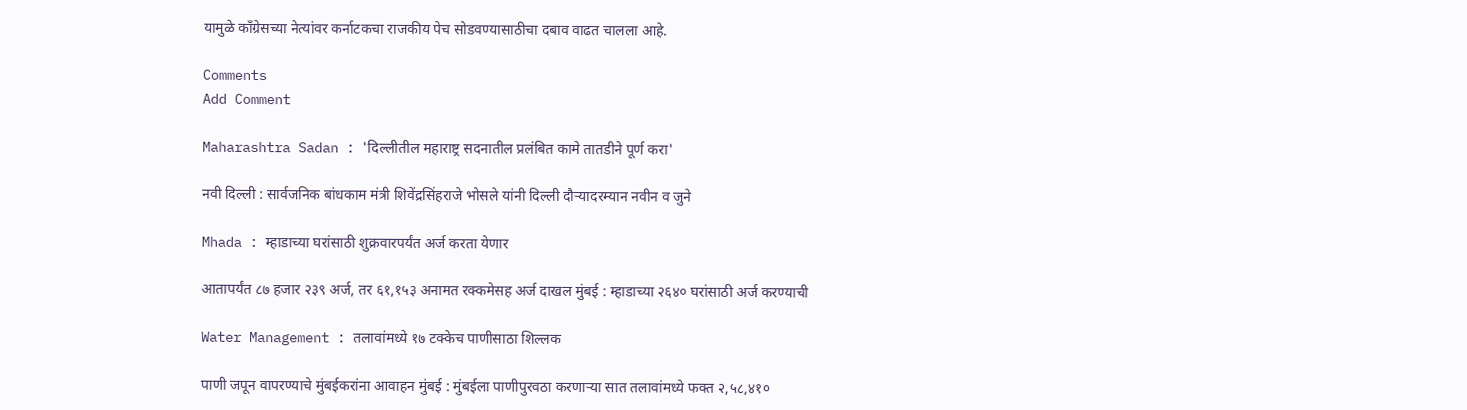यामुळे काँग्रेसच्या नेत्यांवर कर्नाटकचा राजकीय पेच सोडवण्यासाठीचा दबाव वाढत चालला आहे.

Comments
Add Comment

Maharashtra Sadan : 'दिल्लीतील महाराष्ट्र सदनातील प्रलंबित कामे तातडीने पूर्ण करा'

नवी दिल्ली : सार्वजनिक बांधकाम मंत्री शिवेंद्रसिंहराजे भोसले यांनी दिल्ली दौऱ्यादरम्यान नवीन व जुने

Mhada : म्हाडाच्या घरांसाठी शुक्रवारपर्यंत अर्ज करता येणार

आतापर्यंत ८७ हजार २३९ अर्ज, तर ६१,१५३ अनामत रक्कमेसह अर्ज दाखल मुंबई : म्हाडाच्या २६४० घरांसाठी अर्ज करण्याची

Water Management : तलावांमध्ये १७ टक्केच पाणीसाठा शिल्लक

पाणी जपून वापरण्याचे मुंबईकरांना आवाहन मुंबई : मुंबईला पाणीपुरवठा करणाऱ्या सात तलावांमध्ये फक्त २,५८,४१०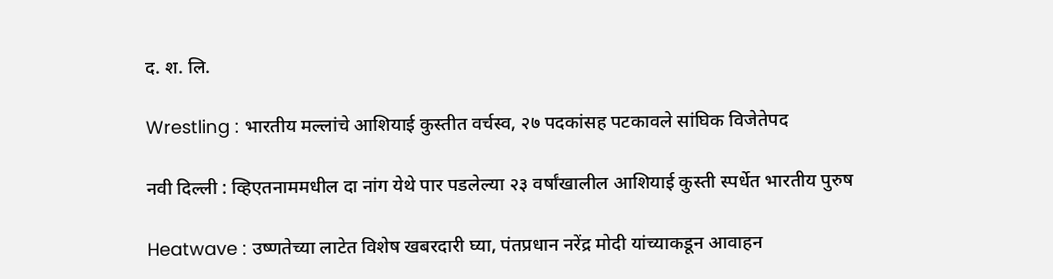द. श. लि.

Wrestling : भारतीय मल्लांचे आशियाई कुस्तीत वर्चस्व, २७ पदकांसह पटकावले सांघिक विजेतेपद

नवी दिल्ली : व्हिएतनाममधील दा नांग येथे पार पडलेल्या २३ वर्षांखालील आशियाई कुस्ती स्पर्धेत भारतीय पुरुष

Heatwave : उष्णतेच्या लाटेत विशेष खबरदारी घ्या, पंतप्रधान नरेंद्र मोदी यांच्याकडून आवाहन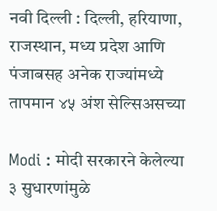नवी दिल्ली : दिल्ली, हरियाणा, राजस्थान, मध्य प्रदेश आणि पंजाबसह अनेक राज्यांमध्ये तापमान ४५ अंश सेल्सिअसच्या

Modi : मोदी सरकारने केलेल्या ३ सुधारणांमुळे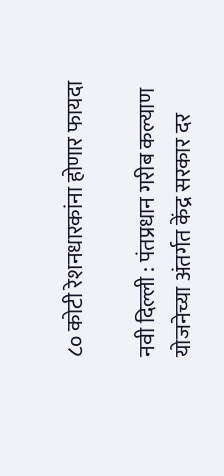८० कोटी रेशनधारकांना होणार फायदा

नवी दिल्ली : पंतप्रधान गरीब कल्याण योजनेच्या अंतर्गत केंद्र सरकार दर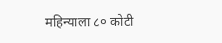महिन्याला ८० कोटी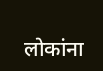लोकांना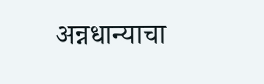अन्नधान्याचा